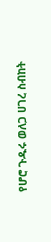የሆሮ ጉዱሩ ወለጋ ሀገረ ስብከት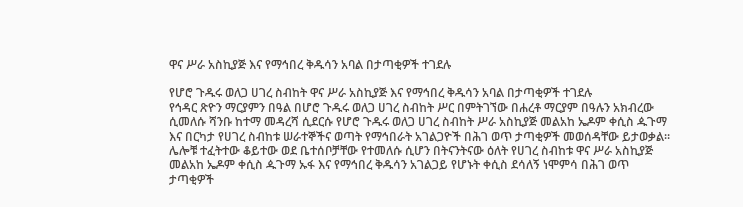ዋና ሥራ አስኪያጅ እና የማኅበረ ቅዱሳን አባል በታጣቂዎች ተገደሉ

የሆሮ ጉዱሩ ወለጋ ሀገረ ስብከት ዋና ሥራ አስኪያጅ እና የማኅበረ ቅዱሳን አባል በታጣቂዎች ተገደሉ
የኅዳር ጽዮን ማርያምን በዓል በሆሮ ጉዱሩ ወለጋ ሀገረ ስብከት ሥር በምትገኘው በሐረቶ ማርያም በዓሉን አክብረው ሲመለሱ ሻንቡ ከተማ መዳረሻ ሲደርሱ የሆሮ ጉዱሩ ወለጋ ሀገረ ስብከት ሥራ አስኪያጅ መልአከ ኤዶም ቀሲስ ዹጉማ እና በርካታ የሀገረ ስብከቱ ሠራተኞችና ወጣት የማኅበራት አገልጋዮች በሕገ ወጥ ታጣቂዎች መወሰዳቸው ይታወቃል።
ሌሎቹ ተፈትተው ቆይተው ወደ ቤተሰቦቻቸው የተመለሱ ሲሆን በትናንትናው ዕለት የሀገረ ስብከቱ ዋና ሥራ አስኪያጅ መልአከ ኤዶም ቀሲስ ዹጉማ ኡፋ እና የማኅበረ ቅዱሳን አገልጋይ የሆኑት ቀሲስ ደሳለኝ ነሞምሳ በሕገ ወጥ ታጣቂዎች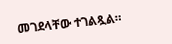መገደላቸው ተገልጿል።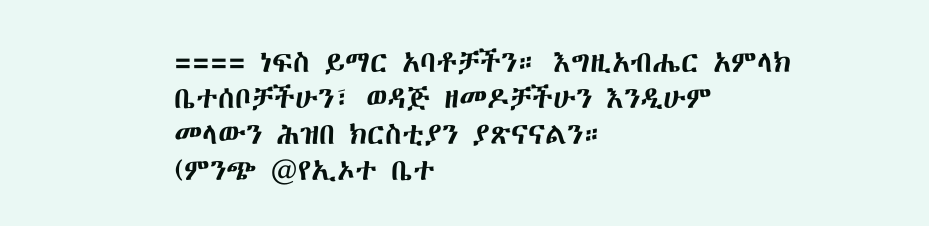==== ነፍስ ይማር አባቶቻችን። እግዚአብሔር አምላክ ቤተሰቦቻችሁን፣ ወዳጅ ዘመዶቻችሁን እንዲሁም መላውን ሕዝበ ክርስቲያን ያጽናናልን።
(ምንጭ @የኢኦተ ቤተ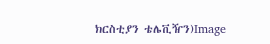ክርስቲያን ቴሌቪዥን)Image